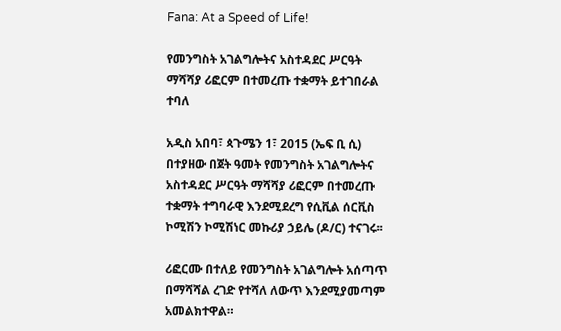Fana: At a Speed of Life!

የመንግስት አገልግሎትና አስተዳደር ሥርዓት ማሻሻያ ሪፎርም በተመረጡ ተቋማት ይተገበራል ተባለ

አዲስ አበባ፣ ጳጉሜን 1፣ 2015 (ኤፍ ቢ ሲ) በተያዘው በጀት ዓመት የመንግስት አገልግሎትና አስተዳደር ሥርዓት ማሻሻያ ሪፎርም በተመረጡ ተቋማት ተግባራዊ እንደሚደረግ የሲቪል ሰርቪስ ኮሚሽን ኮሚሽነር መኩሪያ ኃይሌ (ዶ/ር) ተናገሩ፡፡

ሪፎርሙ በተለይ የመንግስት አገልግሎት አሰጣጥ በማሻሻል ረገድ የተሻለ ለውጥ እንደሚያመጣም አመልክተዋል።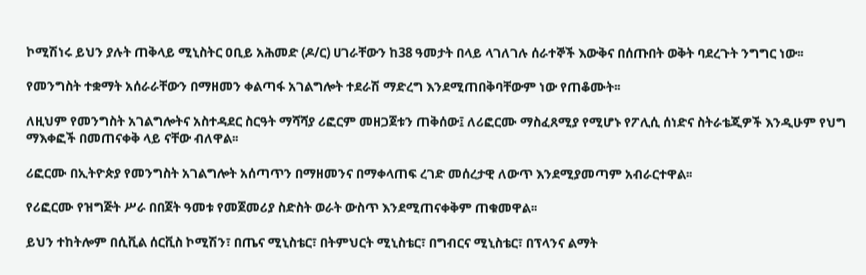ኮሚሽነሩ ይህን ያሉት ጠቅላይ ሚኒስትር ዐቢይ አሕመድ (ዶ/ር) ሀገራቸውን ከ38 ዓመታት በላይ ላገለገሉ ሰራተኞች እውቅና በሰጡበት ወቅት ባደረጉት ንግግር ነው፡፡

የመንግስት ተቋማት አሰራራቸውን በማዘመን ቀልጣፋ አገልግሎት ተደራሽ ማድረግ እንደሚጠበቅባቸውም ነው የጠቆሙት፡፡

ለዚህም የመንግስት አገልግሎትና አስተዳደር ስርዓት ማሻሻያ ሪፎርም መዘጋጀቱን ጠቅሰው፤ ለሪፎርሙ ማስፈጸሚያ የሚሆኑ የፖሊሲ ሰነድና ስትራቴጂዎች እንዲሁም የህግ ማእቀፎች በመጠናቀቅ ላይ ናቸው ብለዋል፡፡

ሪፎርሙ በኢትዮጵያ የመንግስት አገልግሎት አሰጣጥን በማዘመንና በማቀላጠፍ ረገድ መሰረታዊ ለውጥ እንደሚያመጣም አብራርተዋል፡፡

የሪፎርሙ የዝግጅት ሥራ በበጀት ዓመቱ የመጀመሪያ ስድስት ወራት ውስጥ እንደሚጠናቀቅም ጠቁመዋል፡፡

ይህን ተከትሎም በሲቪል ሰርቪስ ኮሚሽን፣ በጤና ሚኒስቴር፣ በትምህርት ሚኒስቴር፣ በግብርና ሚኒስቴር፣ በፕላንና ልማት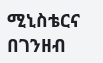ሚኒስቴርና በገንዘብ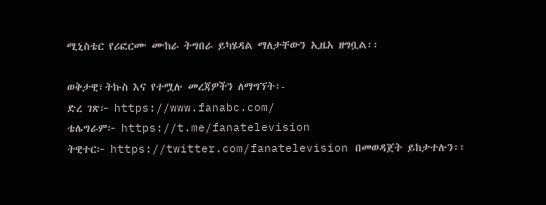ሚኒስቴር የሪፎርሙ ሙከራ ትግበራ ይካሄዳል ማለታቸውን ኢዜአ ዘግቧል፡፡

ወቅታዊ፣ትኩስ እና የተሟሉ መረጃዎችን ለማግኘት፡-
ድረ ገጽ፦ https://www.fanabc.com/
ቴሌግራም፦ https://t.me/fanatelevision
ትዊተር፦ https://twitter.com/fanatelevision በመወዳጀት ይከታተሉን፡፡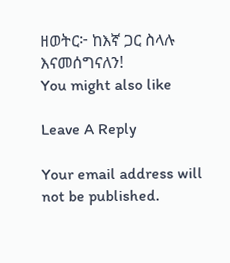ዘወትር፦ ከእኛ ጋር ስላሉ እናመሰግናለን!
You might also like

Leave A Reply

Your email address will not be published.